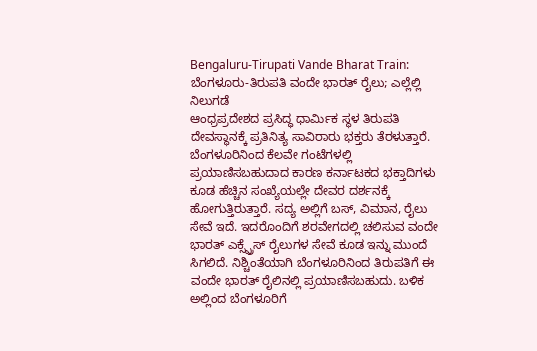Bengaluru-Tirupati Vande Bharat Train: ಬೆಂಗಳೂರು-ತಿರುಪತಿ ವಂದೇ ಭಾರತ್ ರೈಲು; ಎಲ್ಲೆಲ್ಲಿ ನಿಲುಗಡೆ
ಆಂಧ್ರಪ್ರದೇಶದ ಪ್ರಸಿದ್ಧ ಧಾರ್ಮಿಕ ಸ್ಥಳ ತಿರುಪತಿ ದೇವಸ್ಥಾನಕ್ಕೆ ಪ್ರತಿನಿತ್ಯ ಸಾವಿರಾರು ಭಕ್ತರು ತೆರಳುತ್ತಾರೆ. ಬೆಂಗಳೂರಿನಿಂದ ಕೆಲವೇ ಗಂಟೆಗಳಲ್ಲಿ ಪ್ರಯಾಣಿಸಬಹುದಾದ ಕಾರಣ ಕರ್ನಾಟಕದ ಭಕ್ತಾದಿಗಳು ಕೂಡ ಹೆಚ್ಚಿನ ಸಂಖ್ಯೆಯಲ್ಲೇ ದೇವರ ದರ್ಶನಕ್ಕೆ ಹೋಗುತ್ತಿರುತ್ತಾರೆ. ಸದ್ಯ ಅಲ್ಲಿಗೆ ಬಸ್, ವಿಮಾನ, ರೈಲು ಸೇವೆ ಇದೆ. ಇದರೊಂದಿಗೆ ಶರವೇಗದಲ್ಲಿ ಚಲಿಸುವ ವಂದೇ ಭಾರತ್ ಎಕ್ಸ್ಪ್ರೆಸ್ ರೈಲುಗಳ ಸೇವೆ ಕೂಡ ಇನ್ನು ಮುಂದೆ ಸಿಗಲಿದೆ. ನಿಶ್ಚಿಂತೆಯಾಗಿ ಬೆಂಗಳೂರಿನಿಂದ ತಿರುಪತಿಗೆ ಈ ವಂದೇ ಭಾರತ್ ರೈಲಿನಲ್ಲಿ ಪ್ರಯಾಣಿಸಬಹುದು. ಬಳಿಕ ಅಲ್ಲಿಂದ ಬೆಂಗಳೂರಿಗೆ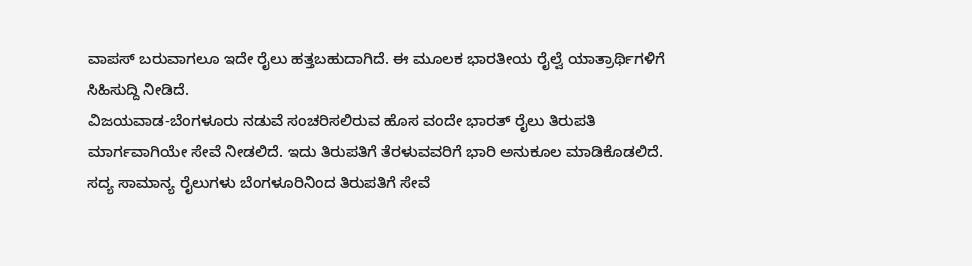ವಾಪಸ್ ಬರುವಾಗಲೂ ಇದೇ ರೈಲು ಹತ್ತಬಹುದಾಗಿದೆ. ಈ ಮೂಲಕ ಭಾರತೀಯ ರೈಲ್ವೆ ಯಾತ್ರಾರ್ಥಿಗಳಿಗೆ ಸಿಹಿಸುದ್ದಿ ನೀಡಿದೆ.
ವಿಜಯವಾಡ-ಬೆಂಗಳೂರು ನಡುವೆ ಸಂಚರಿಸಲಿರುವ ಹೊಸ ವಂದೇ ಭಾರತ್ ರೈಲು ತಿರುಪತಿ ಮಾರ್ಗವಾಗಿಯೇ ಸೇವೆ ನೀಡಲಿದೆ. ಇದು ತಿರುಪತಿಗೆ ತೆರಳುವವರಿಗೆ ಭಾರಿ ಅನುಕೂಲ ಮಾಡಿಕೊಡಲಿದೆ. ಸದ್ಯ ಸಾಮಾನ್ಯ ರೈಲುಗಳು ಬೆಂಗಳೂರಿನಿಂದ ತಿರುಪತಿಗೆ ಸೇವೆ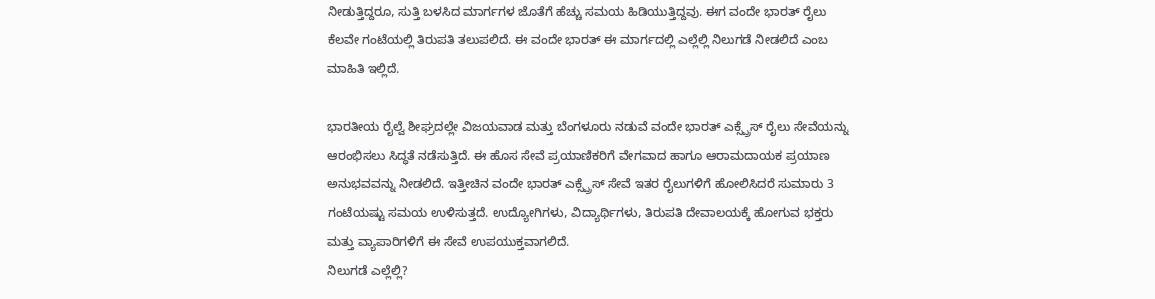ನೀಡುತ್ತಿದ್ದರೂ, ಸುತ್ತಿ ಬಳಸಿದ ಮಾರ್ಗಗಳ ಜೊತೆಗೆ ಹೆಚ್ಚು ಸಮಯ ಹಿಡಿಯುತ್ತಿದ್ದವು. ಈಗ ವಂದೇ ಭಾರತ್ ರೈಲು ಕೆಲವೇ ಗಂಟೆಯಲ್ಲಿ ತಿರುಪತಿ ತಲುಪಲಿದೆ. ಈ ವಂದೇ ಭಾರತ್ ಈ ಮಾರ್ಗದಲ್ಲಿ ಎಲ್ಲೆಲ್ಲಿ ನಿಲುಗಡೆ ನೀಡಲಿದೆ ಎಂಬ ಮಾಹಿತಿ ಇಲ್ಲಿದೆ.

ಭಾರತೀಯ ರೈಲ್ವೆ ಶೀಘ್ರದಲ್ಲೇ ವಿಜಯವಾಡ ಮತ್ತು ಬೆಂಗಳೂರು ನಡುವೆ ವಂದೇ ಭಾರತ್ ಎಕ್ಸ್ಪ್ರೆಸ್ ರೈಲು ಸೇವೆಯನ್ನು ಆರಂಭಿಸಲು ಸಿದ್ಧತೆ ನಡೆಸುತ್ತಿದೆ. ಈ ಹೊಸ ಸೇವೆ ಪ್ರಯಾಣಿಕರಿಗೆ ವೇಗವಾದ ಹಾಗೂ ಆರಾಮದಾಯಕ ಪ್ರಯಾಣ ಅನುಭವವನ್ನು ನೀಡಲಿದೆ. ಇತ್ತೀಚಿನ ವಂದೇ ಭಾರತ್ ಎಕ್ಸ್ಪ್ರೆಸ್ ಸೇವೆ ಇತರ ರೈಲುಗಳಿಗೆ ಹೋಲಿಸಿದರೆ ಸುಮಾರು 3 ಗಂಟೆಯಷ್ಟು ಸಮಯ ಉಳಿಸುತ್ತದೆ. ಉದ್ಯೋಗಿಗಳು, ವಿದ್ಯಾರ್ಥಿಗಳು, ತಿರುಪತಿ ದೇವಾಲಯಕ್ಕೆ ಹೋಗುವ ಭಕ್ತರು ಮತ್ತು ವ್ಯಾಪಾರಿಗಳಿಗೆ ಈ ಸೇವೆ ಉಪಯುಕ್ತವಾಗಲಿದೆ.
ನಿಲುಗಡೆ ಎಲ್ಲೆಲ್ಲಿ?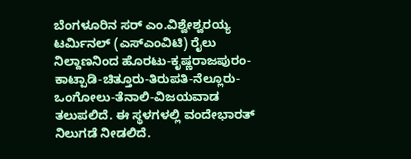ಬೆಂಗಳೂರಿನ ಸರ್ ಎಂ.ವಿಶ್ವೇಶ್ವರಯ್ಯ ಟರ್ಮಿನಲ್ (ಎಸ್ಎಂವಿಟಿ) ರೈಲು ನಿಲ್ದಾಣನಿಂದ ಹೊರಟು-ಕೃಷ್ಣರಾಜಪುರಂ-ಕಾಟ್ಪಾಡಿ-ಚಿತ್ತೂರು-ತಿರುಪತಿ-ನೆಲ್ಲೂರು-ಒಂಗೋಲು-ತೆನಾಲಿ-ವಿಜಯವಾಡ ತಲುಪಲಿದೆ. ಈ ಸ್ಥಳಗಳಲ್ಲಿ ವಂದೇಭಾರತ್ ನಿಲುಗಡೆ ನೀಡಲಿದೆ.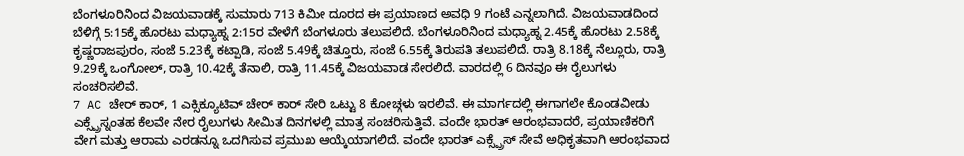ಬೆಂಗಳೂರಿನಿಂದ ವಿಜಯವಾಡಕ್ಕೆ ಸುಮಾರು 713 ಕಿಮೀ ದೂರದ ಈ ಪ್ರಯಾಣದ ಅವಧಿ 9 ಗಂಟೆ ಎನ್ನಲಾಗಿದೆ. ವಿಜಯವಾಡದಿಂದ ಬೆಳಿಗ್ಗೆ 5:15ಕ್ಕೆ ಹೊರಟು ಮಧ್ಯಾಹ್ನ 2:15ರ ವೇಳೆಗೆ ಬೆಂಗಳೂರು ತಲುಪಲಿದೆ. ಬೆಂಗಳೂರಿನಿಂದ ಮಧ್ಯಾಹ್ನ 2.45ಕ್ಕೆ ಹೊರಟು 2.58ಕ್ಕೆ ಕೃಷ್ಣರಾಜಪುರಂ, ಸಂಜೆ 5.23ಕ್ಕೆ ಕಟ್ಪಾಡಿ, ಸಂಜೆ 5.49ಕ್ಕೆ ಚಿತ್ತೂರು, ಸಂಜೆ 6.55ಕ್ಕೆ ತಿರುಪತಿ ತಲುಪಲಿದೆ. ರಾತ್ರಿ 8.18ಕ್ಕೆ ನೆಲ್ಲೂರು, ರಾತ್ರಿ 9.29ಕ್ಕೆ ಒಂಗೋಲ್, ರಾತ್ರಿ 10.42ಕ್ಕೆ ತೆನಾಲಿ, ರಾತ್ರಿ 11.45ಕ್ಕೆ ವಿಜಯವಾಡ ಸೇರಲಿದೆ. ವಾರದಲ್ಲಿ 6 ದಿನವೂ ಈ ರೈಲುಗಳು ಸಂಚರಿಸಲಿವೆ.
7 AC ಚೇರ್ ಕಾರ್, 1 ಎಕ್ಸಿಕ್ಯೂಟಿವ್ ಚೇರ್ ಕಾರ್ ಸೇರಿ ಒಟ್ಟು 8 ಕೋಚ್ಗಳು ಇರಲಿವೆ. ಈ ಮಾರ್ಗದಲ್ಲಿ ಈಗಾಗಲೇ ಕೊಂಡವೀಡು ಎಕ್ಸ್ಪ್ರೆಸ್ನಂತಹ ಕೆಲವೇ ನೇರ ರೈಲುಗಳು ಸೀಮಿತ ದಿನಗಳಲ್ಲಿ ಮಾತ್ರ ಸಂಚರಿಸುತ್ತಿವೆ. ವಂದೇ ಭಾರತ್ ಆರಂಭವಾದರೆ, ಪ್ರಯಾಣಿಕರಿಗೆ ವೇಗ ಮತ್ತು ಆರಾಮ ಎರಡನ್ನೂ ಒದಗಿಸುವ ಪ್ರಮುಖ ಆಯ್ಕೆಯಾಗಲಿದೆ. ವಂದೇ ಭಾರತ್ ಎಕ್ಸ್ಪ್ರೆಸ್ ಸೇವೆ ಅಧಿಕೃತವಾಗಿ ಆರಂಭವಾದ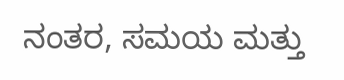ನಂತರ, ಸಮಯ ಮತ್ತು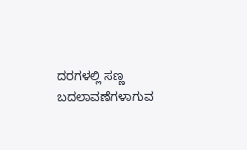ದರಗಳಲ್ಲಿ ಸಣ್ಣ ಬದಲಾವಣೆಗಳಾಗುವ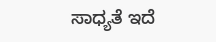ಸಾಧ್ಯತೆ ಇದೆ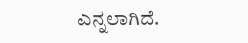ಎನ್ನಲಾಗಿದೆ.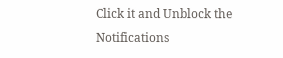Click it and Unblock the Notifications